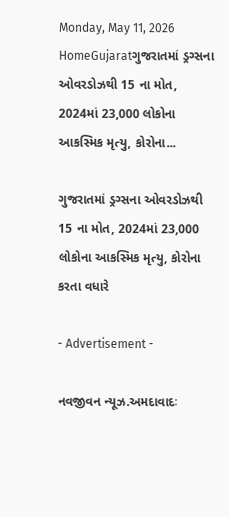Monday, May 11, 2026
HomeGujaratગુજરાતમાં ડ્રગ્સના ઓવરડોઝથી 15 ના મોત, 2024માં 23,000 લોકોના આકસ્મિક મૃત્યુ, કોરોના...

ગુજરાતમાં ડ્રગ્સના ઓવરડોઝથી 15 ના મોત, 2024માં 23,000 લોકોના આકસ્મિક મૃત્યુ, કોરોના કરતા વધારે

- Advertisement -

નવજીવન ન્યૂઝ.અમદાવાદઃ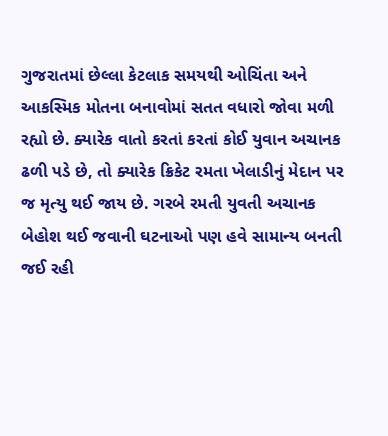ગુજરાતમાં છેલ્લા કેટલાક સમયથી ઓચિંતા અને આકસ્મિક મોતના બનાવોમાં સતત વધારો જોવા મળી રહ્યો છે. ક્યારેક વાતો કરતાં કરતાં કોઈ યુવાન અચાનક ઢળી પડે છે, તો ક્યારેક ક્રિકેટ રમતા ખેલાડીનું મેદાન પર જ મૃત્યુ થઈ જાય છે. ગરબે રમતી યુવતી અચાનક બેહોશ થઈ જવાની ઘટનાઓ પણ હવે સામાન્ય બનતી જઈ રહી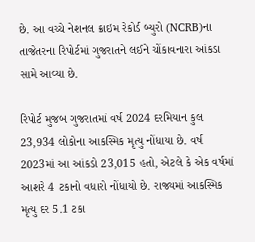છે. આ વચ્ચે નેશનલ ક્રાઇમ રેકોર્ડ બ્યુરો (NCRB)ના તાજેતરના રિપોર્ટમાં ગુજરાતને લઈને ચોંકાવનારા આંકડા સામે આવ્યા છે.

રિપોર્ટ મુજબ ગુજરાતમાં વર્ષ 2024 દરમિયાન કુલ 23,934 લોકોના આકસ્મિક મૃત્યુ નોંધાયા છે. વર્ષ 2023માં આ આંકડો 23,015 હતો, એટલે કે એક વર્ષમાં આશરે 4 ટકાનો વધારો નોંધાયો છે. રાજ્યમાં આકસ્મિક મૃત્યુ દર 5.1 ટકા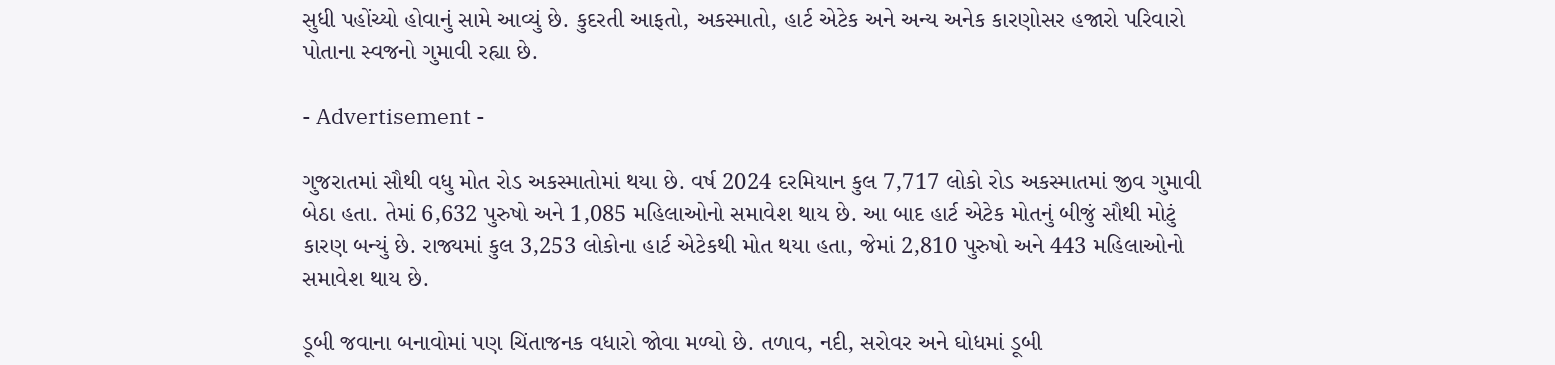સુધી પહોંચ્યો હોવાનું સામે આવ્યું છે. કુદરતી આફતો, અકસ્માતો, હાર્ટ એટેક અને અન્ય અનેક કારણોસર હજારો પરિવારો પોતાના સ્વજનો ગુમાવી રહ્યા છે.

- Advertisement -

ગુજરાતમાં સૌથી વધુ મોત રોડ અકસ્માતોમાં થયા છે. વર્ષ 2024 દરમિયાન કુલ 7,717 લોકો રોડ અકસ્માતમાં જીવ ગુમાવી બેઠા હતા. તેમાં 6,632 પુરુષો અને 1,085 મહિલાઓનો સમાવેશ થાય છે. આ બાદ હાર્ટ એટેક મોતનું બીજું સૌથી મોટું કારણ બન્યું છે. રાજ્યમાં કુલ 3,253 લોકોના હાર્ટ એટેકથી મોત થયા હતા, જેમાં 2,810 પુરુષો અને 443 મહિલાઓનો સમાવેશ થાય છે.

ડૂબી જવાના બનાવોમાં પણ ચિંતાજનક વધારો જોવા મળ્યો છે. તળાવ, નદી, સરોવર અને ઘોધમાં ડૂબી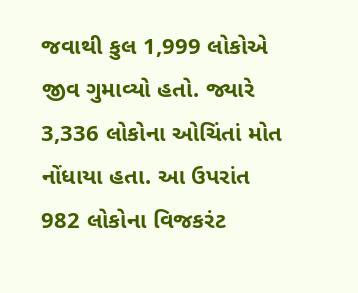જવાથી કુલ 1,999 લોકોએ જીવ ગુમાવ્યો હતો. જ્યારે 3,336 લોકોના ઓચિંતાં મોત નોંધાયા હતા. આ ઉપરાંત 982 લોકોના વિજકરંટ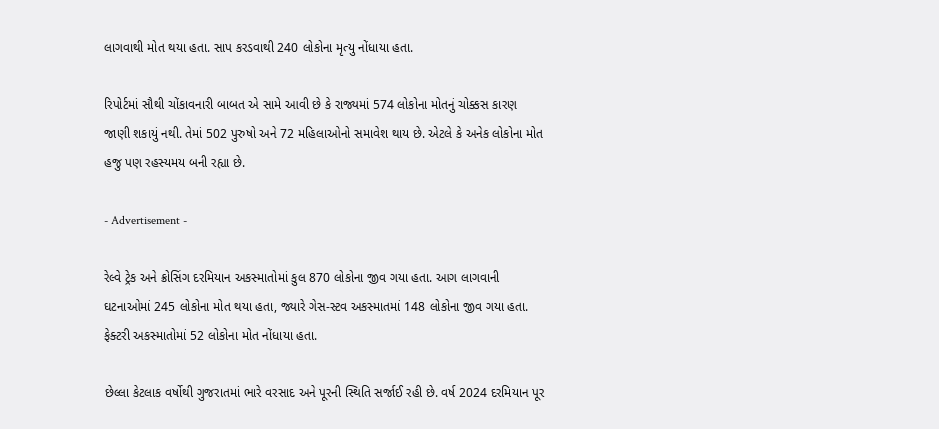લાગવાથી મોત થયા હતા. સાપ કરડવાથી 240 લોકોના મૃત્યુ નોંધાયા હતા.

રિપોર્ટમાં સૌથી ચોંકાવનારી બાબત એ સામે આવી છે કે રાજ્યમાં 574 લોકોના મોતનું ચોક્કસ કારણ જાણી શકાયું નથી. તેમાં 502 પુરુષો અને 72 મહિલાઓનો સમાવેશ થાય છે. એટલે કે અનેક લોકોના મોત હજુ પણ રહસ્યમય બની રહ્યા છે.

- Advertisement -

રેલ્વે ટ્રેક અને ક્રોસિંગ દરમિયાન અકસ્માતોમાં કુલ 870 લોકોના જીવ ગયા હતા. આગ લાગવાની ઘટનાઓમાં 245 લોકોના મોત થયા હતા, જ્યારે ગેસ-સ્ટવ અકસ્માતમાં 148 લોકોના જીવ ગયા હતા. ફેક્ટરી અકસ્માતોમાં 52 લોકોના મોત નોંધાયા હતા.

છેલ્લા કેટલાક વર્ષોથી ગુજરાતમાં ભારે વરસાદ અને પૂરની સ્થિતિ સર્જાઈ રહી છે. વર્ષ 2024 દરમિયાન પૂર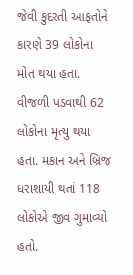જેવી કુદરતી આફતોને કારણે 39 લોકોના મોત થયા હતા. વીજળી પડવાથી 62 લોકોના મૃત્યુ થયા હતા. મકાન અને બ્રિજ ધરાશાયી થતાં 118 લોકોએ જીવ ગુમાવ્યો હતો.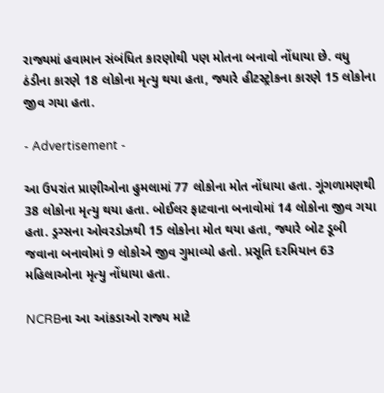રાજ્યમાં હવામાન સંબંધિત કારણોથી પણ મોતના બનાવો નોંધાયા છે. વધુ ઠંડીના કારણે 18 લોકોના મૃત્યુ થયા હતા, જ્યારે હીટસ્ટ્રોકના કારણે 15 લોકોના જીવ ગયા હતા.

- Advertisement -

આ ઉપરાંત પ્રાણીઓના હુમલામાં 77 લોકોના મોત નોંધાયા હતા. ગૂંગળામણથી 38 લોકોના મૃત્યુ થયા હતા. બોઈલર ફાટવાના બનાવોમાં 14 લોકોના જીવ ગયા હતા. ડ્રગ્સના ઓવરડોઝથી 15 લોકોના મોત થયા હતા, જ્યારે બોટ ડૂબી જવાના બનાવોમાં 9 લોકોએ જીવ ગુમાવ્યો હતો. પ્રસૂતિ દરમિયાન 63 મહિલાઓના મૃત્યુ નોંધાયા હતા.

NCRBના આ આંકડાઓ રાજ્ય માટે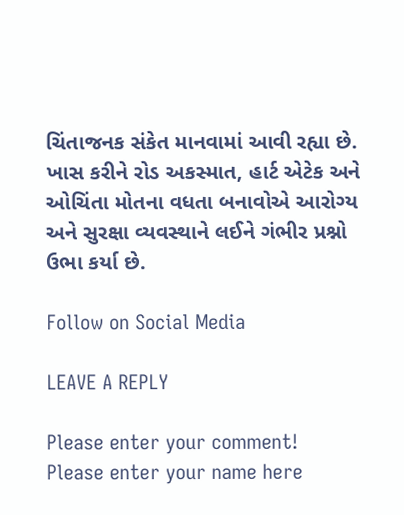ચિંતાજનક સંકેત માનવામાં આવી રહ્યા છે. ખાસ કરીને રોડ અકસ્માત, હાર્ટ એટેક અને ઓચિંતા મોતના વધતા બનાવોએ આરોગ્ય અને સુરક્ષા વ્યવસ્થાને લઈને ગંભીર પ્રશ્નો ઉભા કર્યા છે.

Follow on Social Media

LEAVE A REPLY

Please enter your comment!
Please enter your name here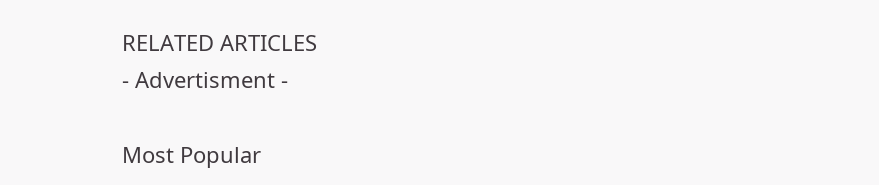RELATED ARTICLES
- Advertisment -

Most Popular